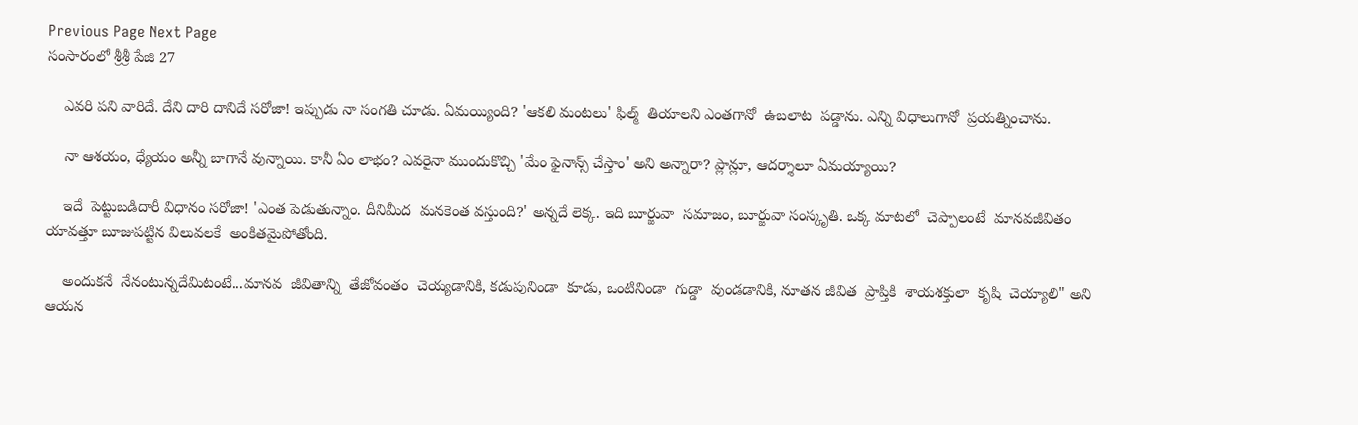Previous Page Next Page
సంసారంలో శ్రీశ్రీ పేజి 27

    ఎవరి పని వారిదే. దేని దారి దానిదే సరోజా! ఇప్పుడు నా సంగతి చూడు. ఏమయ్యింది? 'ఆకలి మంటలు' ఫిల్మ్  తియాలని ఎంతగానో  ఉబలాట  పడ్డాను. ఎన్ని విధాలుగానో  ప్రయత్నించాను.

    నా ఆశయం, ధ్యేయం అన్నీ బాగానే వున్నాయి. కానీ ఏం లాభం? ఎవరైనా ముందుకొచ్చి 'మేం ఫైనాన్స్ చేస్తాం' అని అన్నారా? ప్లాన్లూ, ఆదర్శాలూ ఏమయ్యాయి?

    ఇదే  పెట్టుబడిదారీ విధానం సరోజా! 'ఎంత పెడుతున్నాం. దీనిమీద  మనకెంత వస్తుంది?' అన్నదే లెక్క. ఇది బూర్జువా  సమాజం, బూర్జువా సంస్కృతి. ఒక్క మాటలో  చెప్పాలంటే  మానవజీవితం యావత్తూ బూజుపట్టిన విలువలకే  అంకితమైపోతోంది.

    అందుకనే  నేనంటున్నదేమిటంటే...మానవ  జీవితాన్ని  తేజోవంతం  చెయ్యడానికి, కడుపునిండా  కూడు, ఒంటినిండా  గుడ్డా  వుండడానికి, నూతన జీవిత  ప్రాప్తికి  శాయశక్తులా  కృషి  చెయ్యాలి" అని ఆయన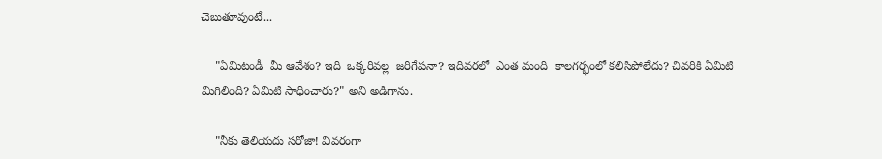చెబుతూవుంటే...

    "ఏమిటండీ  మీ ఆవేశం? ఇది  ఒక్కరివల్ల  జరిగేపనా? ఇదివరలో  ఎంత మంది  కాలగర్భంలో కలిసిపోలేదు? చివరికి ఏమిటి మిగిలింది? ఏమిటి సాధించారు?" అని అడిగాను.

    "నీకు తెలియదు సరోజా! వివరంగా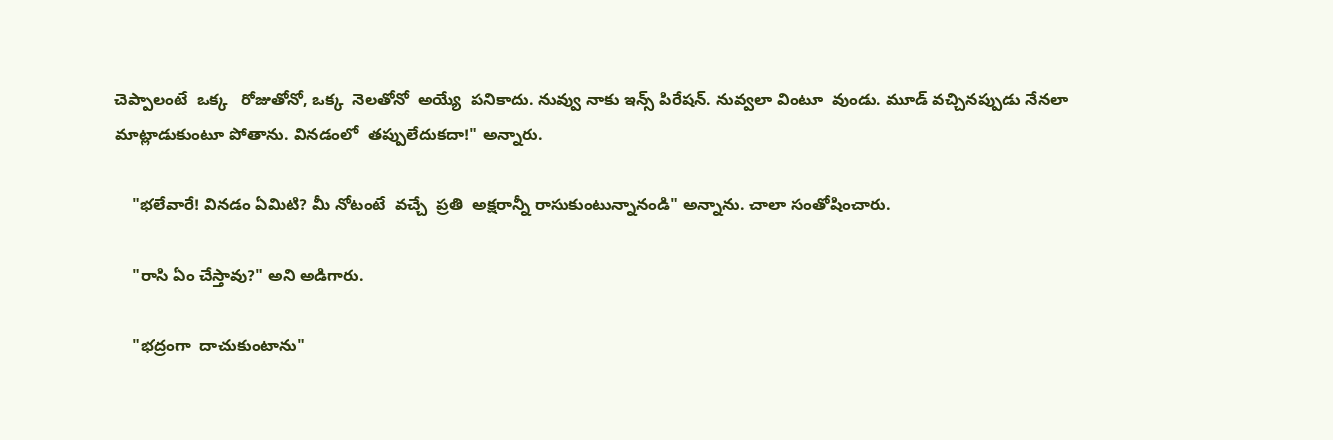చెప్పాలంటే  ఒక్క   రోజుతోనో, ఒక్క  నెలతోనో  అయ్యే  పనికాదు. నువ్వు నాకు ఇన్స్ పిరేషన్. నువ్వలా వింటూ  వుండు. మూడ్ వచ్చినప్పుడు నేనలా మాట్లాడుకుంటూ పోతాను. వినడంలో  తప్పులేదుకదా!" అన్నారు.

    "భలేవారే! వినడం ఏమిటి? మీ నోటంటే  వచ్చే  ప్రతి  అక్షరాన్నీ రాసుకుంటున్నానండి" అన్నాను. చాలా సంతోషించారు.

    "రాసి ఏం చేస్తావు?" అని అడిగారు.

    "భద్రంగా  దాచుకుంటాను"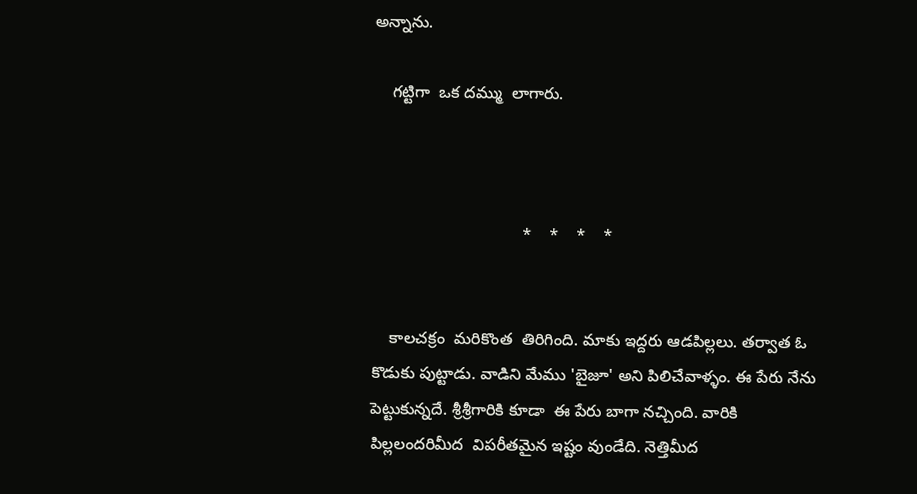అన్నాను.

    గట్టిగా  ఒక దమ్ము  లాగారు.



                                 *    *    *    *


    కాలచక్రం  మరికొంత  తిరిగింది. మాకు ఇద్దరు ఆడపిల్లలు. తర్వాత ఓ కొడుకు పుట్టాడు. వాడిని మేము 'బైజూ' అని పిలిచేవాళ్ళం. ఈ పేరు నేను పెట్టుకున్నదే. శ్రీశ్రీగారికి కూడా  ఈ పేరు బాగా నచ్చింది. వారికి పిల్లలందరిమీద  విపరీతమైన ఇష్టం వుండేది. నెత్తిమీద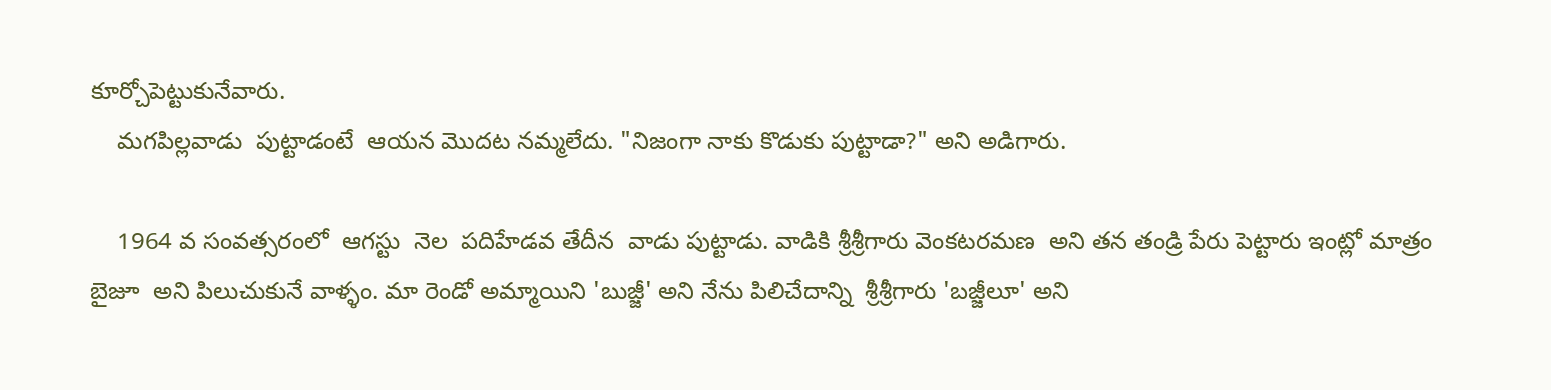కూర్చోపెట్టుకునేవారు.
    మగపిల్లవాడు  పుట్టాడంటే  ఆయన మొదట నమ్మలేదు. "నిజంగా నాకు కొడుకు పుట్టాడా?" అని అడిగారు.

    1964 వ సంవత్సరంలో  ఆగస్టు  నెల  పదిహేడవ తేదీన  వాడు పుట్టాడు. వాడికి శ్రీశ్రీగారు వెంకటరమణ  అని తన తండ్రి పేరు పెట్టారు ఇంట్లో మాత్రం  బైజూ  అని పిలుచుకునే వాళ్ళం. మా రెండో అమ్మాయిని 'బుజ్జీ' అని నేను పిలిచేదాన్ని  శ్రీశ్రీగారు 'బజ్జీలూ' అని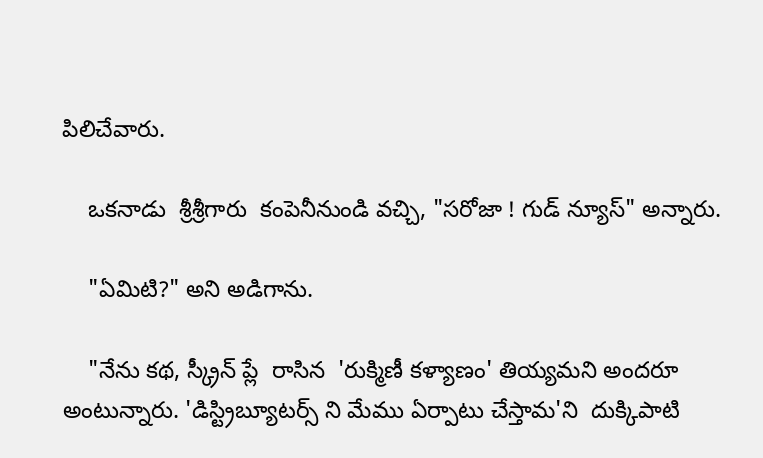పిలిచేవారు.

    ఒకనాడు  శ్రీశ్రీగారు  కంపెనీనుండి వచ్చి, "సరోజా ! గుడ్ న్యూస్" అన్నారు.

    "ఏమిటి?" అని అడిగాను.

    "నేను కథ, స్క్రీన్ ప్లే  రాసిన  'రుక్మిణీ కళ్యాణం' తియ్యమని అందరూ  అంటున్నారు. 'డిస్ట్రిబ్యూటర్స్ ని మేము ఏర్పాటు చేస్తామ'ని  దుక్కిపాటి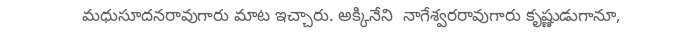మధుసూదనరావుగారు మాట ఇచ్చారు. అక్కినేని  నాగేశ్వరరావుగారు కృష్ణుడుగానూ,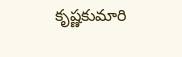కృష్ణకుమారి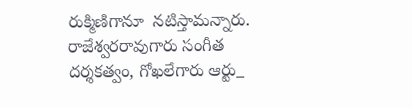రుక్మిణిగానూ  నటిస్తామన్నారు.
రాజేశ్వరరావుగారు సంగీత దర్శకత్వం, గోఖలేగారు ఆర్టు_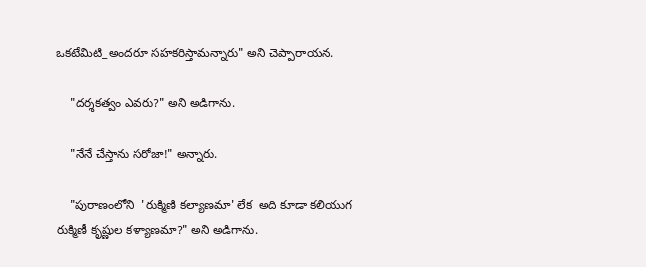ఒకటేమిటి_అందరూ సహకరిస్తామన్నారు" అని చెప్పారాయన.

    "దర్శకత్వం ఎవరు?" అని అడిగాను.

    "నేనే చేస్తాను సరోజా!" అన్నారు.

    "పురాణంలోని  'రుక్మిణి కల్యాణమా' లేక  అది కూడా కలియుగ రుక్మిణీ కృష్ణుల కళ్యాణమా?" అని అడిగాను.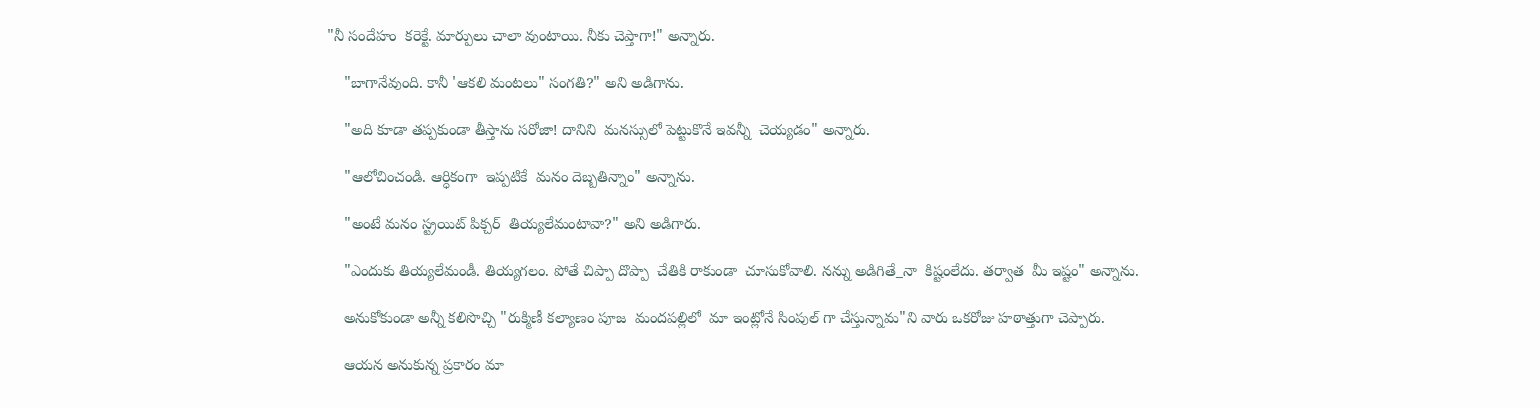"నీ సందేహం  కరెక్టే. మార్పులు చాలా వుంటాయి. నీకు చెప్తాగా!" అన్నారు.

    "బాగానేవుంది. కానీ 'ఆకలి మంటలు" సంగతి?" అని అడిగాను.

    "అది కూడా తప్పకుండా తీస్తాను సరోజా! దానిని  మనస్సులో పెట్టుకొనే ఇవన్నీ  చెయ్యడం" అన్నారు.

    "ఆలోచించండి. ఆర్ధికంగా  ఇప్పటికే  మనం దెబ్బతిన్నాం" అన్నాను.

    "అంటే మనం స్ట్రయిట్ పిక్చర్  తియ్యలేమంటావా?" అని అడిగారు.

    "ఎందుకు తియ్యలేమండీ. తియ్యగలం. పోతే చిప్పా దొప్పా  చేతికి రాకుండా  చూసుకోవాలి. నన్ను అడిగితే_నా  కిష్టంలేదు. తర్వాత  మీ ఇష్టం" అన్నాను.

    అనుకోకుండా అన్నీ కలిసొచ్చి "రుక్మిణీ కల్యాణం పూజ  మందపల్లిలో  మా ఇంట్లోనే సింపుల్ గా చేస్తున్నామ"ని వారు ఒకరోజు హఠాత్తుగా చెప్పారు.

    ఆయన అనుకున్న ప్రకారం మా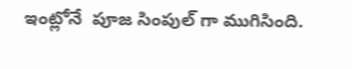ఇంట్లోనే  పూజ సింపుల్ గా ముగిసింది.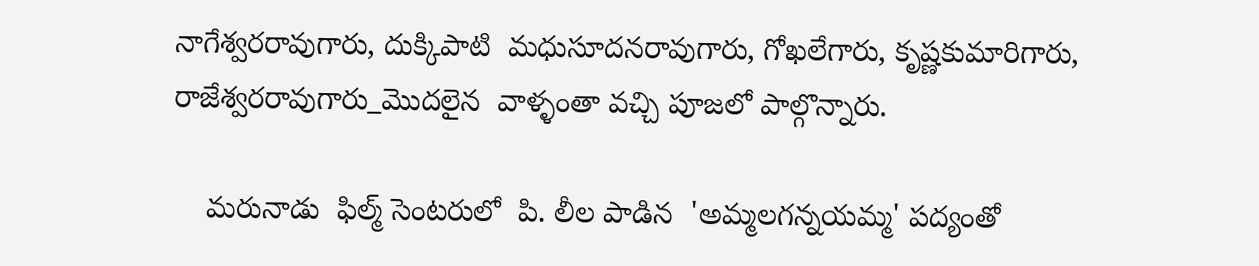నాగేశ్వరరావుగారు, దుక్కిపాటి  మధుసూదనరావుగారు, గోఖలేగారు, కృష్ణకుమారిగారు, రాజేశ్వరరావుగారు_మొదలైన  వాళ్ళంతా వచ్చి పూజలో పాల్గొన్నారు.

    మరునాడు  ఫిల్మ్ సెంటరులో  పి. లీల పాడిన  'అమ్మలగన్నయమ్మ' పద్యంతో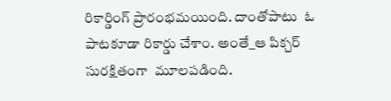రికార్డింగ్ ప్రారంభమయింది. దాంతోపాటు  ఓ పాటకూడా రికార్డు చేశాం. అంతే_ఆ పిక్చర్  సురక్షితంగా  మూలపడింది.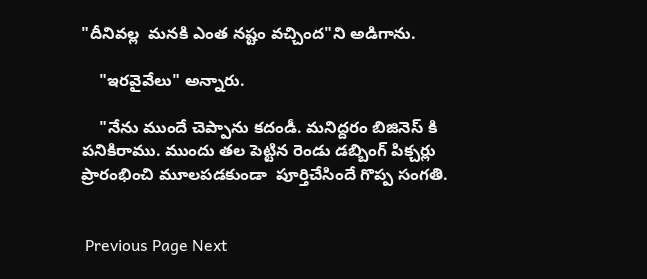"దీనివల్ల  మనకి ఎంత నష్టం వచ్చింద"ని అడిగాను.

    "ఇరవైవేలు" అన్నారు.

    "నేను ముందే చెప్పాను కదండీ. మనిద్దరం బిజినెస్ కి పనికిరాము. ముందు తల పెట్టిన రెండు డబ్బింగ్ పిక్చర్లు ప్రారంభించి మూలపడకుండా  పూర్తిచేసిందే గొప్ప సంగతి.


 Previous Page Next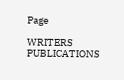Page

WRITERS
PUBLICATIONS